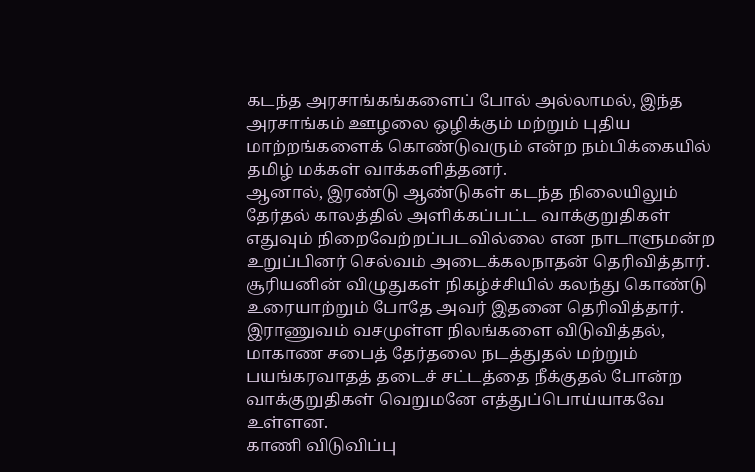கடந்த அரசாங்கங்களைப் போல் அல்லாமல், இந்த அரசாங்கம் ஊழலை ஒழிக்கும் மற்றும் புதிய மாற்றங்களைக் கொண்டுவரும் என்ற நம்பிக்கையில் தமிழ் மக்கள் வாக்களித்தனர்.
ஆனால், இரண்டு ஆண்டுகள் கடந்த நிலையிலும் தேர்தல் காலத்தில் அளிக்கப்பட்ட வாக்குறுதிகள் எதுவும் நிறைவேற்றப்படவில்லை என நாடாளுமன்ற உறுப்பினர் செல்வம் அடைக்கலநாதன் தெரிவித்தார்.
சூரியனின் விழுதுகள் நிகழ்ச்சியில் கலந்து கொண்டு உரையாற்றும் போதே அவர் இதனை தெரிவித்தார்.
இராணுவம் வசமுள்ள நிலங்களை விடுவித்தல், மாகாண சபைத் தேர்தலை நடத்துதல் மற்றும் பயங்கரவாதத் தடைச் சட்டத்தை நீக்குதல் போன்ற வாக்குறுதிகள் வெறுமனே எத்துப்பொய்யாகவே உள்ளன.
காணி விடுவிப்பு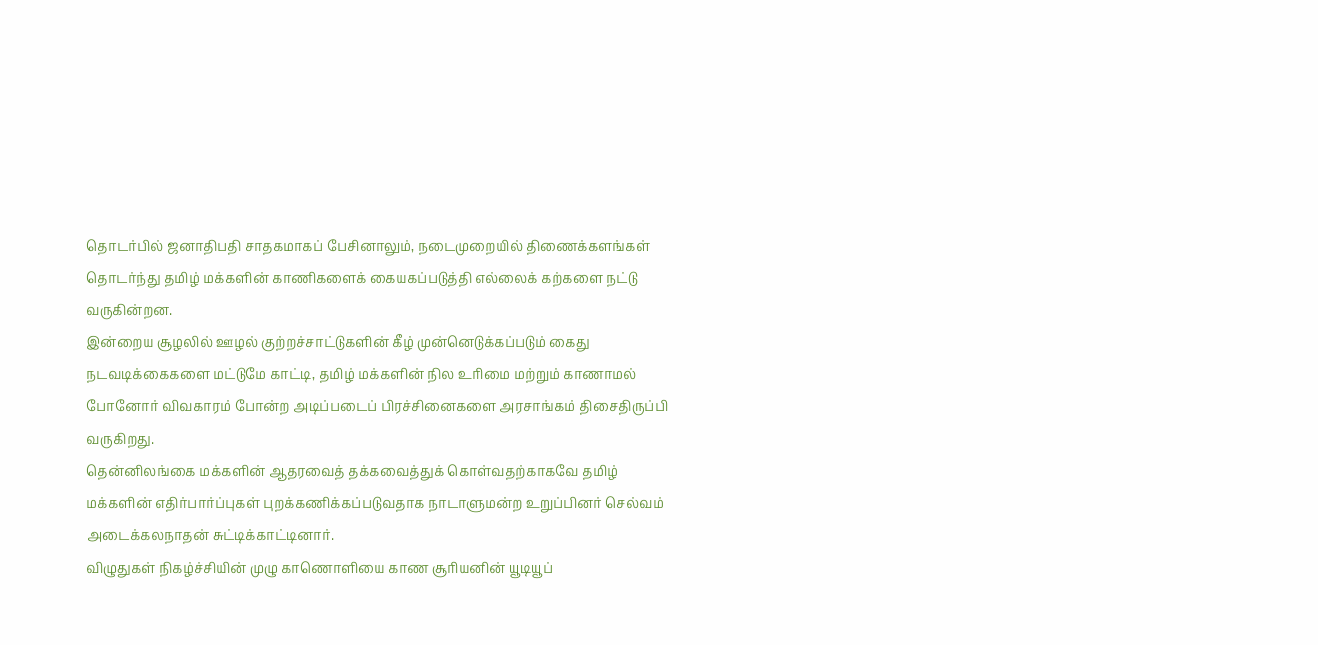தொடர்பில் ஜனாதிபதி சாதகமாகப் பேசினாலும், நடைமுறையில் திணைக்களங்கள் தொடர்ந்து தமிழ் மக்களின் காணிகளைக் கையகப்படுத்தி எல்லைக் கற்களை நட்டு வருகின்றன.
இன்றைய சூழலில் ஊழல் குற்றச்சாட்டுகளின் கீழ் முன்னெடுக்கப்படும் கைது நடவடிக்கைகளை மட்டுமே காட்டி, தமிழ் மக்களின் நில உரிமை மற்றும் காணாமல் போனோர் விவகாரம் போன்ற அடிப்படைப் பிரச்சினைகளை அரசாங்கம் திசைதிருப்பி வருகிறது.
தென்னிலங்கை மக்களின் ஆதரவைத் தக்கவைத்துக் கொள்வதற்காகவே தமிழ் மக்களின் எதிர்பார்ப்புகள் புறக்கணிக்கப்படுவதாக நாடாளுமன்ற உறுப்பினர் செல்வம் அடைக்கலநாதன் சுட்டிக்காட்டினார்.
விழுதுகள் நிகழ்ச்சியின் முழு காணொளியை காண சூரியனின் யூடியூப்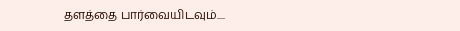தளத்தை பார்வையிடவும்....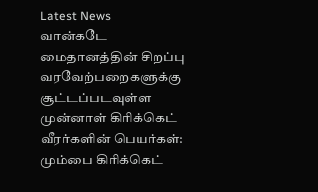Latest News
வான்கடே மைதானத்தின் சிறப்பு வரவேற்பறைகளுக்கு சூட்டப்படவுள்ள முன்னாள் கிரிக்கெட் வீரர்களின் பெயர்கள்: மும்பை கிரிக்கெட்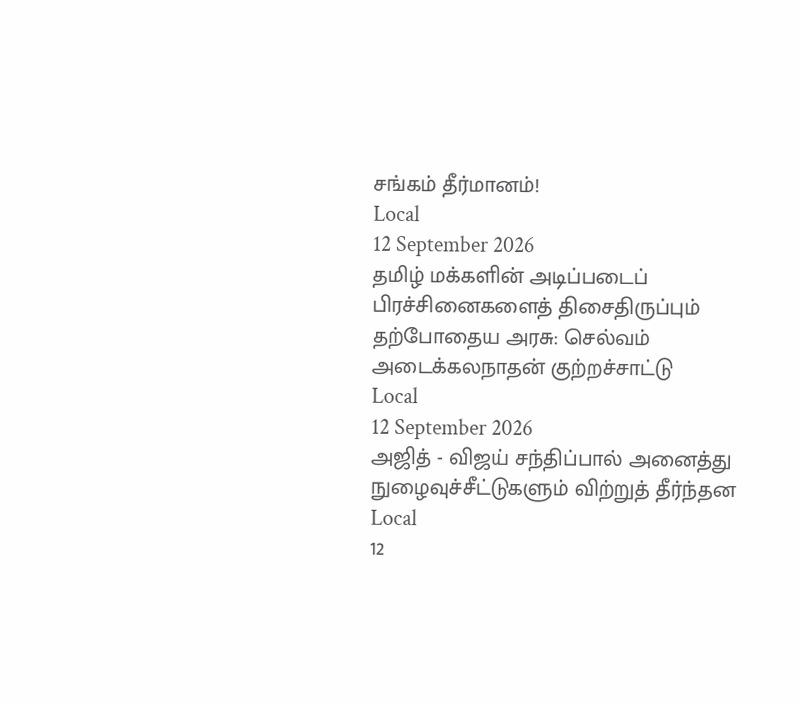சங்கம் தீர்மானம்!
Local
12 September 2026
தமிழ் மக்களின் அடிப்படைப் பிரச்சினைகளைத் திசைதிருப்பும் தற்போதைய அரசு: செல்வம் அடைக்கலநாதன் குற்றச்சாட்டு
Local
12 September 2026
அஜித் - விஜய் சந்திப்பால் அனைத்து நுழைவுச்சீட்டுகளும் விற்றுத் தீர்ந்தன
Local
12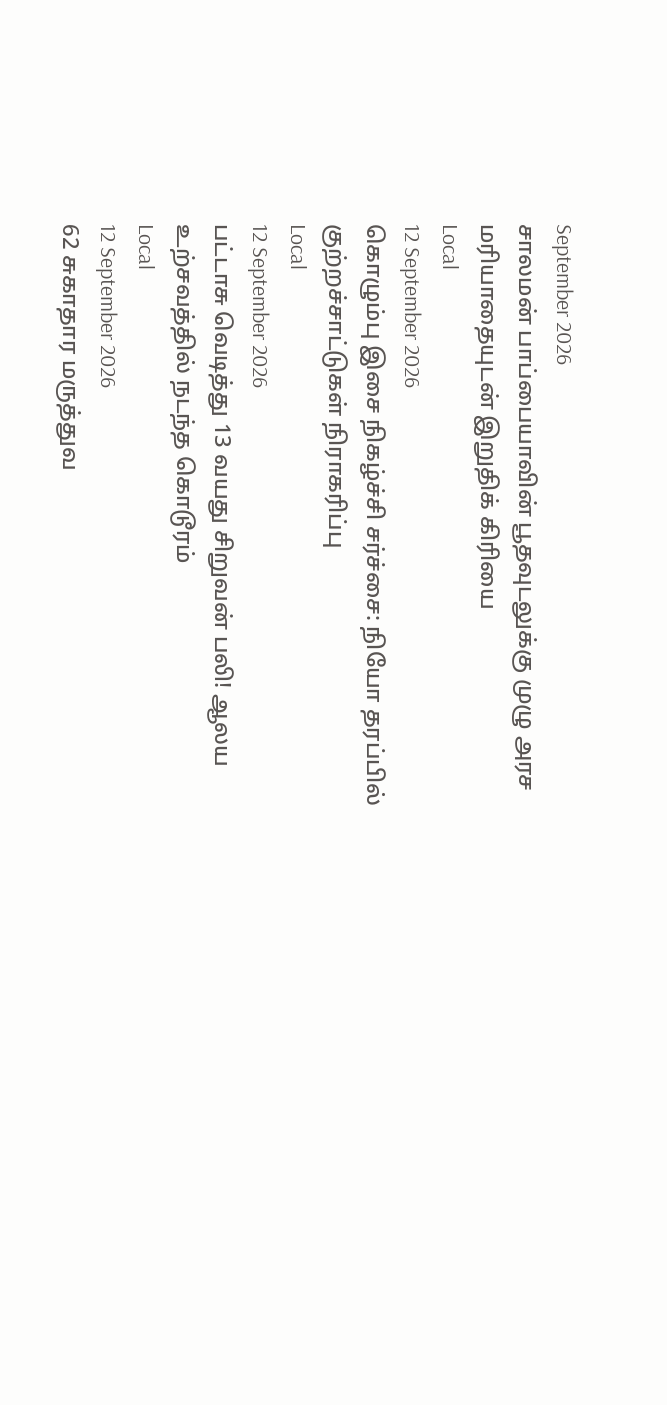September 2026
சாலமன் பாப்பையாவின் பூதவுடலுக்கு முழு அரச மரியாதையுடன் இறுதிக் கிரியை
Local
12 September 2026
கொழும்பு இசை நிகழ்ச்சி சர்ச்சை: நியோ தரப்பில் குற்றச்சாட்டுகள் நிராகரிப்பு
Local
12 September 2026
பட்டாசு வெடித்து 13 வயது சிறுவன் பலி! ஆலய உற்சவத்தில் நடந்த கொடூரம்
Local
12 September 2026
62 சுகாதார மருத்துவ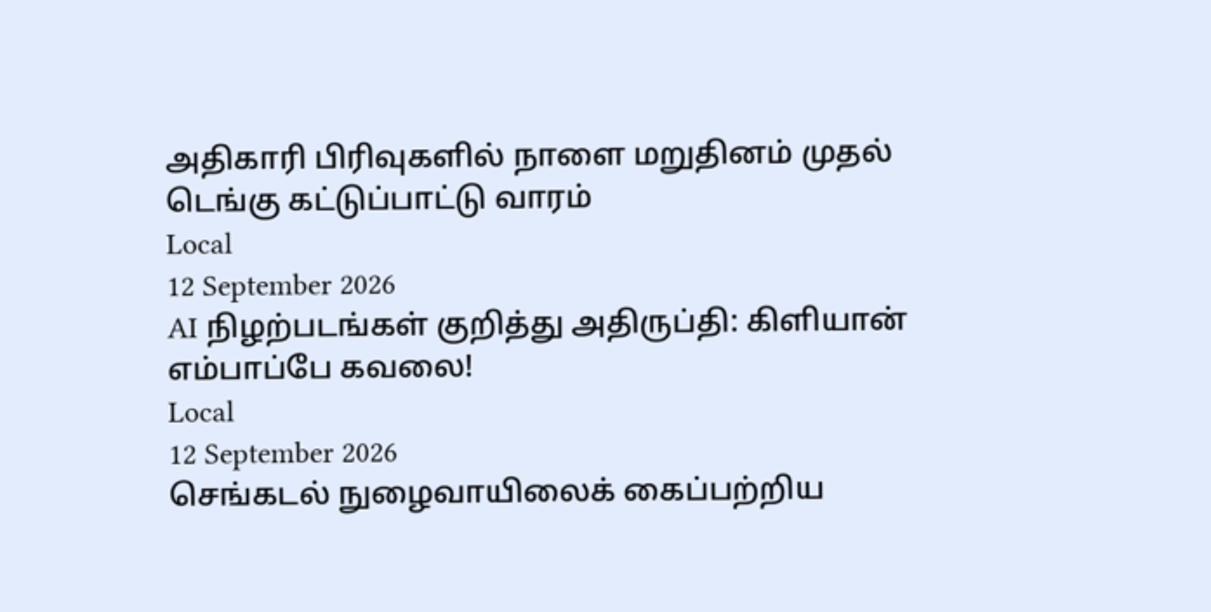அதிகாரி பிரிவுகளில் நாளை மறுதினம் முதல் டெங்கு கட்டுப்பாட்டு வாரம்
Local
12 September 2026
AI நிழற்படங்கள் குறித்து அதிருப்தி: கிளியான் எம்பாப்பே கவலை!
Local
12 September 2026
செங்கடல் நுழைவாயிலைக் கைப்பற்றிய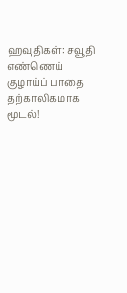ஹவுதிகள்: சவூதி எண்ணெய் குழாய்ப் பாதை தற்காலிகமாக மூடல்!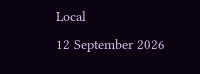Local
12 September 2026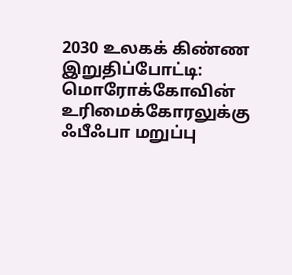2030 உலகக் கிண்ண இறுதிப்போட்டி: மொரோக்கோவின் உரிமைக்கோரலுக்கு ஃபீஃபா மறுப்பு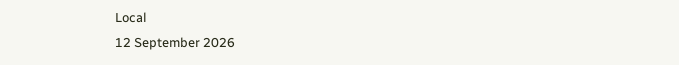Local
12 September 2026